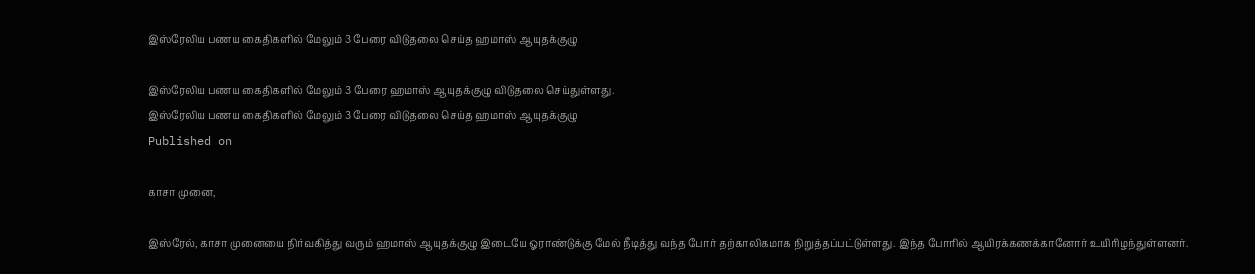இஸ்ரேலிய பணய கைதிகளில் மேலும் 3 பேரை விடுதலை செய்த ஹமாஸ் ஆயுதக்குழு

இஸ்ரேலிய பணய கைதிகளில் மேலும் 3 பேரை ஹமாஸ் ஆயுதக்குழு விடுதலை செய்துள்ளது.
இஸ்ரேலிய பணய கைதிகளில் மேலும் 3 பேரை விடுதலை செய்த ஹமாஸ் ஆயுதக்குழு
Published on

காசா முனை,

இஸ்ரேல், காசா முனையை நிர்வகித்து வரும் ஹமாஸ் ஆயுதக்குழு இடையே ஓராண்டுக்கு மேல் நீடித்து வந்த போர் தற்காலிகமாக நிறுத்தப்பட்டுள்ளது. இந்த போரில் ஆயிரக்கணக்கானோர் உயிரிழந்துள்ளனர்.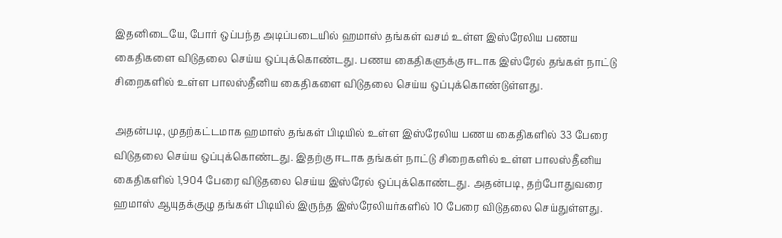இதனிடையே, போர் ஒப்பந்த அடிப்படையில் ஹமாஸ் தங்கள் வசம் உள்ள இஸ்ரேலிய பணய கைதிகளை விடுதலை செய்ய ஒப்புக்கொண்டது. பணய கைதிகளுக்கு ஈடாக இஸ்ரேல் தங்கள் நாட்டு சிறைகளில் உள்ள பாலஸ்தீனிய கைதிகளை விடுதலை செய்ய ஒப்புக்கொண்டுள்ளது.

அதன்படி, முதற்கட்டமாக ஹமாஸ் தங்கள் பிடியில் உள்ள இஸ்ரேலிய பணய கைதிகளில் 33 பேரை விடுதலை செய்ய ஒப்புக்கொண்டது. இதற்கு ஈடாக தங்கள் நாட்டு சிறைகளில் உள்ள பாலஸ்தீனிய கைதிகளில் 1,904 பேரை விடுதலை செய்ய இஸ்ரேல் ஒப்புக்கொண்டது. அதன்படி, தற்போதுவரை ஹமாஸ் ஆயுதக்குழு தங்கள் பிடியில் இருந்த இஸ்ரேலியர்களில் 10 பேரை விடுதலை செய்துள்ளது.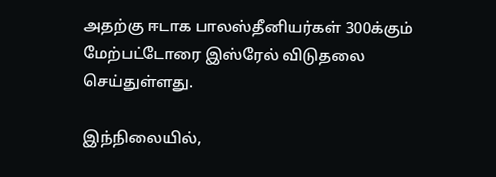அதற்கு ஈடாக பாலஸ்தீனியர்கள் 300க்கும் மேற்பட்டோரை இஸ்ரேல் விடுதலை செய்துள்ளது.

இந்நிலையில்,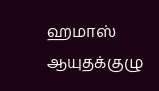ஹமாஸ் ஆயுதக்குழு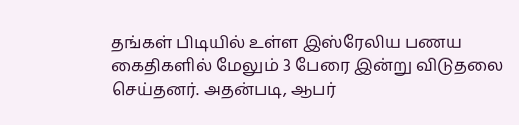தங்கள் பிடியில் உள்ள இஸ்ரேலிய பணய கைதிகளில் மேலும் 3 பேரை இன்று விடுதலை செய்தனர். அதன்படி, ஆபர்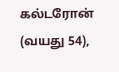கல்டரோன் (வயது 54),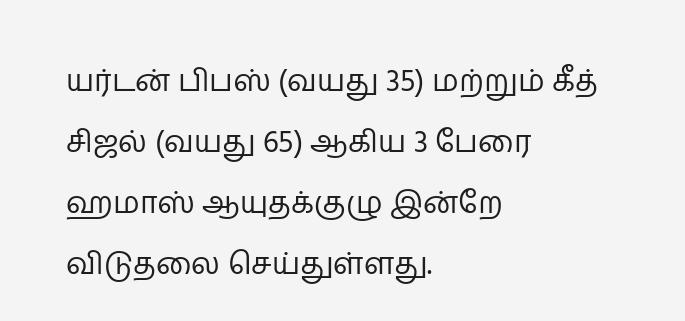யர்டன் பிபஸ் (வயது 35) மற்றும் கீத் சிஜல் (வயது 65) ஆகிய 3 பேரை ஹமாஸ் ஆயுதக்குழு இன்றே விடுதலை செய்துள்ளது.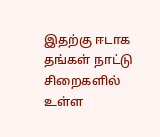இதற்கு ஈடாக தங்கள் நாட்டு சிறைகளில் உள்ள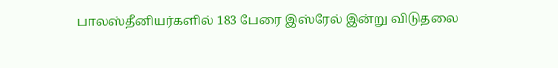பாலஸ்தீனியர்களில் 183 பேரை இஸ்ரேல் இன்று விடுதலை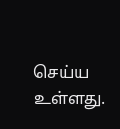செய்ய உள்ளது.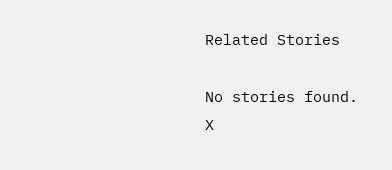Related Stories

No stories found.
X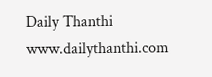Daily Thanthi
www.dailythanthi.com